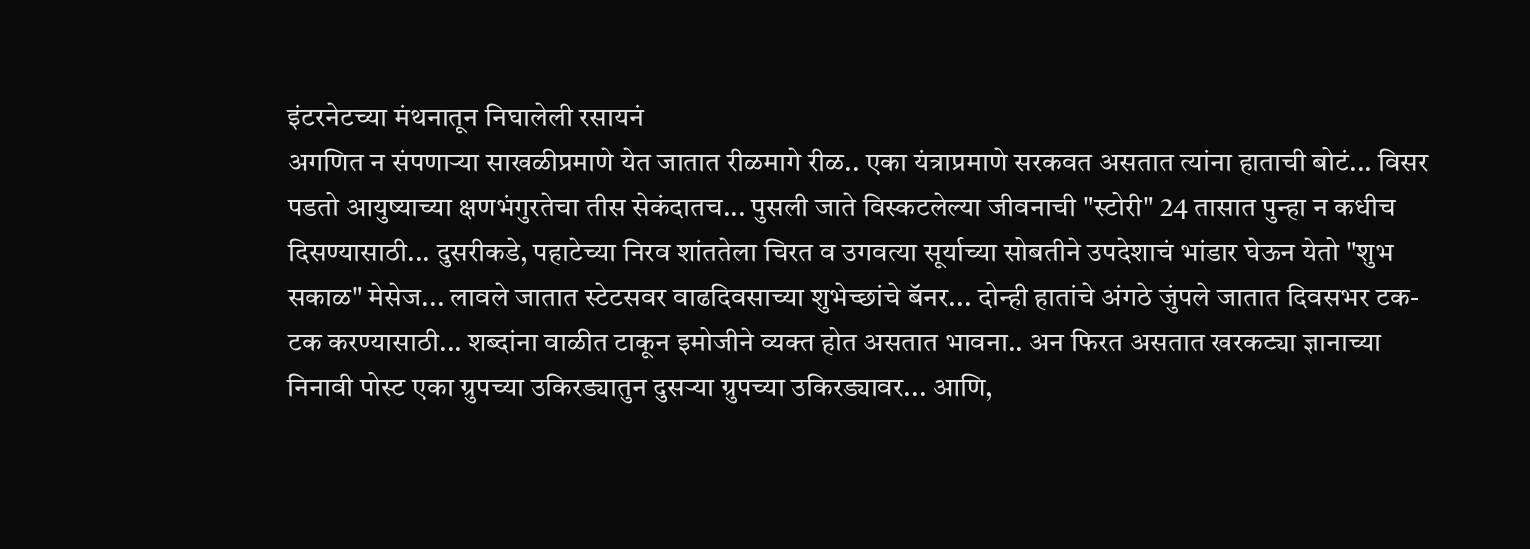इंटरनेटच्या मंथनातून निघालेली रसायनं
अगणित न संपणाऱ्या साखळीप्रमाणे येत जातात रीळमागे रीळ.. एका यंत्राप्रमाणे सरकवत असतात त्यांना हाताची बोटं... विसर पडतो आयुष्याच्या क्षणभंगुरतेचा तीस सेकंदातच... पुसली जाते विस्कटलेल्या जीवनाची "स्टोरी" 24 तासात पुन्हा न कधीच दिसण्यासाठी... दुसरीकडे, पहाटेच्या निरव शांततेला चिरत व उगवत्या सूर्याच्या सोबतीने उपदेशाचं भांडार घेऊन येतो "शुभ सकाळ" मेसेज... लावले जातात स्टेटसवर वाढदिवसाच्या शुभेच्छांचे बॅनर... दोन्ही हातांचे अंगठे जुंपले जातात दिवसभर टक-टक करण्यासाठी... शब्दांना वाळीत टाकून इमोजीने व्यक्त होत असतात भावना.. अन फिरत असतात खरकट्या ज्ञानाच्या निनावी पोस्ट एका ग्रुपच्या उकिरड्यातुन दुसऱ्या ग्रुपच्या उकिरड्यावर... आणि,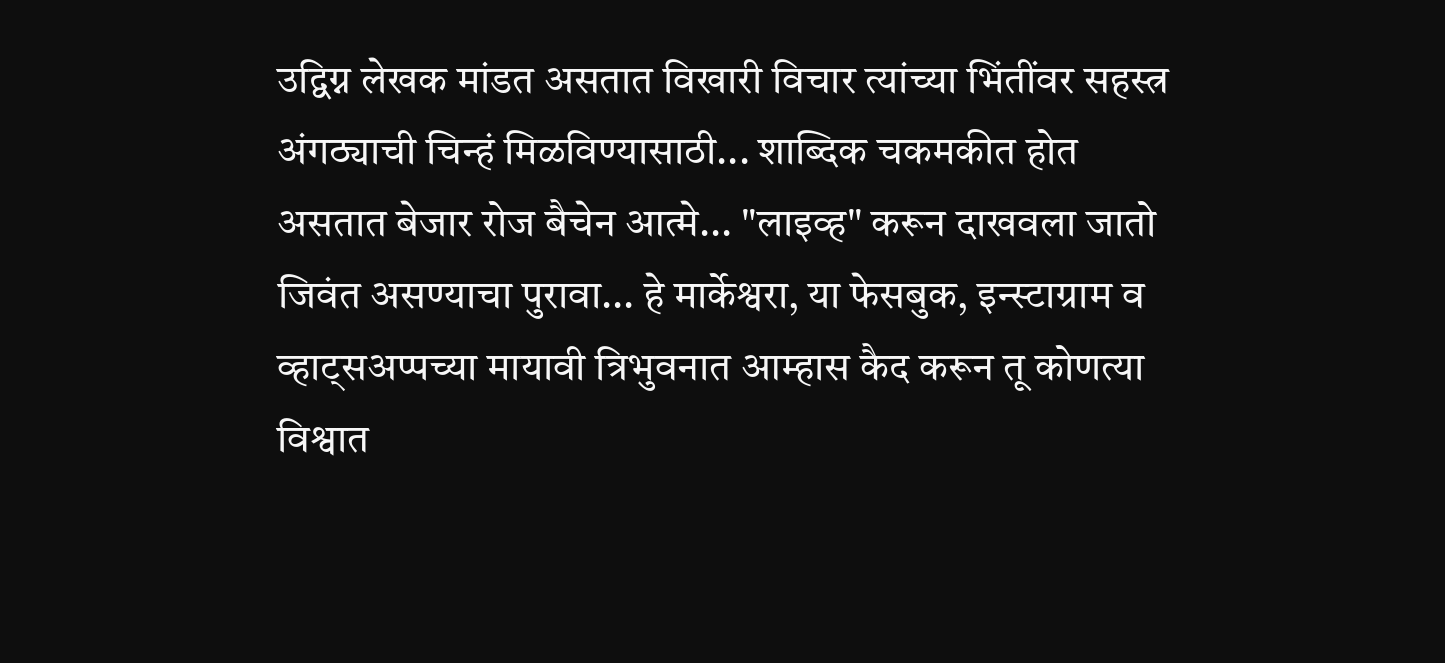उद्विग्न लेखक मांडत असतात विखारी विचार त्यांच्या भिंतींवर सहस्त्र अंगठ्याची चिन्हं मिळविण्यासाठी... शाब्दिक चकमकीत होत असतात बेजार रोज बैचेन आत्मे... "लाइव्ह" करून दाखवला जातो जिवंत असण्याचा पुरावा... हे मार्केश्वरा, या फेसबुक, इन्स्टाग्राम व व्हाट्सअप्पच्या मायावी त्रिभुवनात आम्हास कैद करून तू कोणत्या विश्वात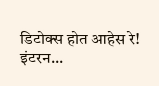डिटोक्स होत आहेस रे! इंटरन...